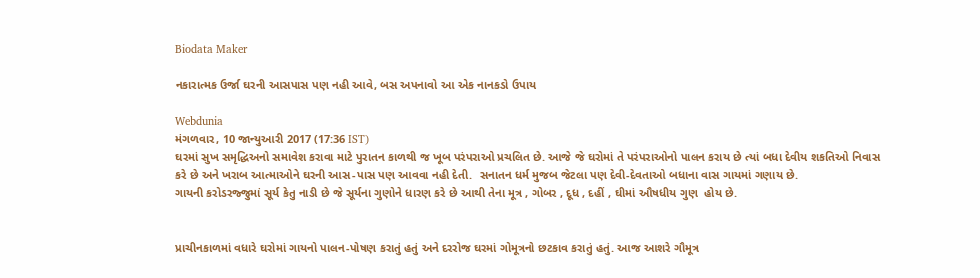Biodata Maker

નકારાત્મક ઉર્જા ઘરની આસપાસ પણ નહી આવે, બસ અપનાવો આ એક નાનકડો ઉપાય

Webdunia
મંગળવાર, 10 જાન્યુઆરી 2017 (17:36 IST)
ઘરમાં સુખ સમૃદ્ધિઅનો સમાવેશ કરાવા માટે પુરાતન કાળથી જ ખૂબ પરંપરાઓ પ્રચલિત છે. આજે જે ઘરોમાં તે પરંપરાઓનો પાલન કરાય છે ત્યાં બધા દેવીય શકતિઓ નિવાસ કરે છે અને ખરાબ આત્માઓને ઘરની આસ-પાસ પણ આવવા નહી દેતી.  સનાતન ધર્મ મુજબ જેટલા પણ દેવી-દેવતાઓ બધાના વાસ ગાયમાં ગણાય છે.
ગાયની કરોડરજ્જુમાં સૂર્ય કેતુ નાડી છે જે સૂર્યના ગુણોને ધારણ કરે છે આથી તેના મૂત્ર , ગોબર , દૂધ , દહીં , ઘીમાં ઔષધીય ગુણ  હોય છે.


પ્રાચીનકાળમાં વધારે ઘરોમાં ગાયનો પાલન-પોષણ કરાતું હતું અને દરરોજ ઘરમાં ગોમૂત્રનો છટકાવ કરાતું હતું. આજ આશરે ગૌમૂત્ર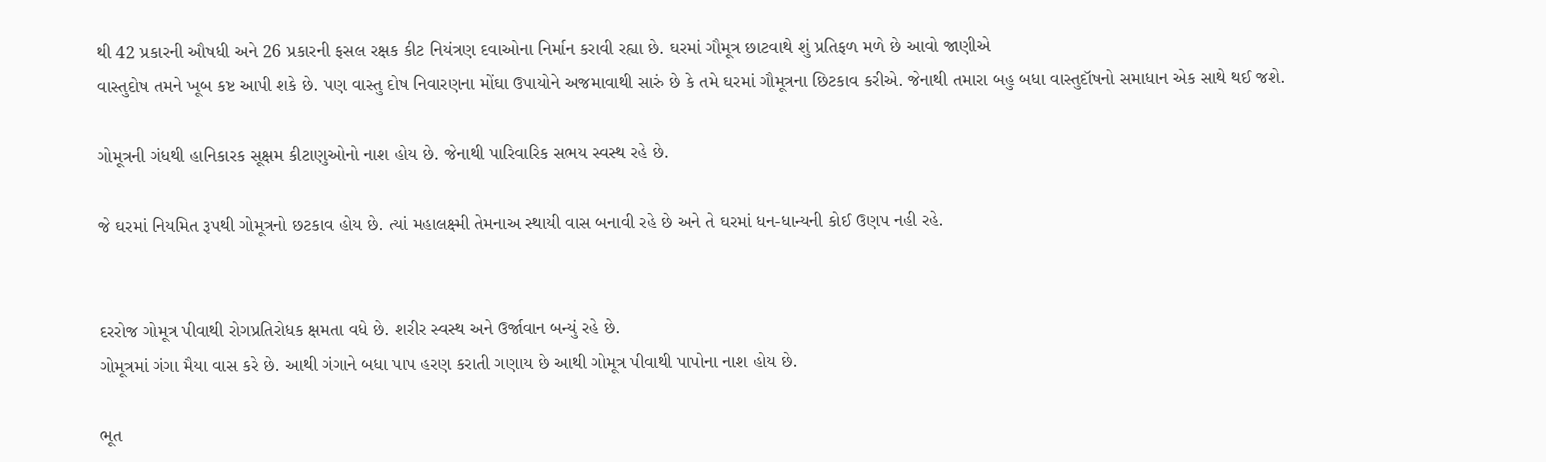થી 42 પ્રકારની ઔષધી અને 26 પ્રકારની ફસલ રક્ષક કીટ નિયંત્રણ દવાઓના નિર્માન કરાવી રહ્યા છે. ઘરમાં ગૌમૂત્ર છાટવાથે શું પ્રતિફળ મળે છે આવો જાણીએ
વાસ્તુદોષ તમને ખૂબ કષ્ટ આપી શકે છે. પણ વાસ્તુ દોષ નિવારણના મોંઘા ઉપાયોને અજમાવાથી સારું છે કે તમે ઘરમાં ગૌમૂત્રના છિટકાવ કરીએ. જેનાથી તમારા બહુ બધા વાસ્તુદૉષનો સમાધાન એક સાથે થઈ જશે.

ગોમૂત્રની ગંધથી હાનિકારક સૂક્ષમ કીટાણુઓનો નાશ હોય છે. જેનાથી પારિવારિક સભય સ્વસ્થ રહે છે.

જે ઘરમાં નિયમિત રૂપથી ગોમૂત્રનો છટકાવ હોય છે. ત્યાં મહાલક્ષ્મી તેમનાઅ સ્થાયી વાસ બનાવી રહે છે અને તે ઘરમાં ધન-ધાન્યની કોઈ ઉણપ નહી રહે.


દરરોજ ગોમૂત્ર પીવાથી રોગપ્રતિરોધક ક્ષમતા વધે છે. શરીર સ્વસ્થ અને ઉર્જાવાન બન્યું રહે છે.
ગોમૂત્રમાં ગંગા મૈયા વાસ કરે છે. આથી ગંગાને બધા પાપ હરણ કરાતી ગણાય છે આથી ગોમૂત્ર પીવાથી પાપોના નાશ હોય છે.

ભૂત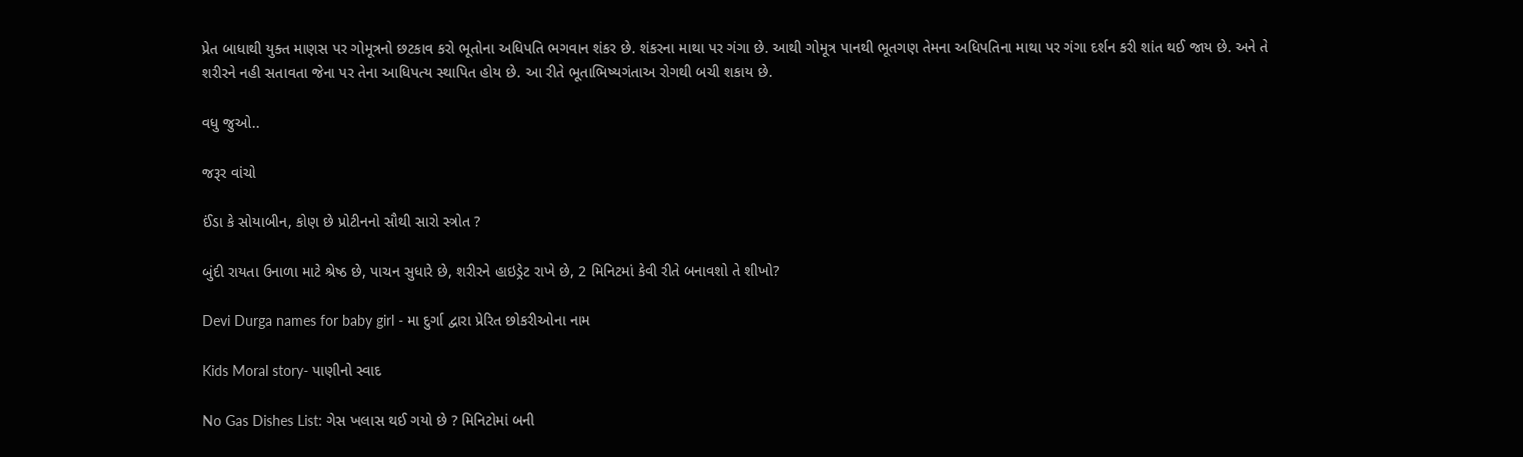પ્રેત બાધાથી યુક્ત માણસ પર ગોમૂત્રનો છટકાવ કરો ભૂતોના અધિપતિ ભગવાન શંકર છે. શંકરના માથા પર ગંગા છે. આથી ગોમૂત્ર પાનથી ભૂતગણ તેમના અધિપતિના માથા પર ગંગા દર્શન કરી શાંત થઈ જાય છે. અને તે શરીરને નહી સતાવતા જેના પર તેના આધિપત્ય સ્થાપિત હોય છે. આ રીતે ભૂતાભિષ્યગંતાઅ રોગથી બચી શકાય છે.

વધુ જુઓ..

જરૂર વાંચો

ઈંડા કે સોયાબીન, કોણ છે પ્રોટીનનો સૌથી સારો સ્ત્રોત ?

બુંદી રાયતા ઉનાળા માટે શ્રેષ્ઠ છે, પાચન સુધારે છે, શરીરને હાઇડ્રેટ રાખે છે, 2 મિનિટમાં કેવી રીતે બનાવશો તે શીખો?

Devi Durga names for baby girl - મા દુર્ગા દ્વારા પ્રેરિત છોકરીઓના નામ

Kids Moral story- પાણીનો સ્વાદ

No Gas Dishes List: ગેસ ખલાસ થઈ ગયો છે ? મિનિટોમાં બની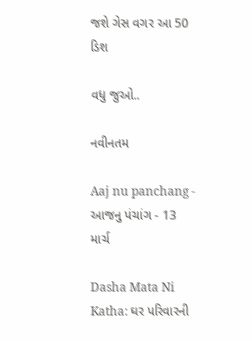જશે ગેસ વગર આ 50 ડિશ

વધુ જુઓ..

નવીનતમ

Aaj nu panchang - આજનુ પંચાંગ - 13 માર્ચ

Dasha Mata Ni Katha: ઘર પરિવારની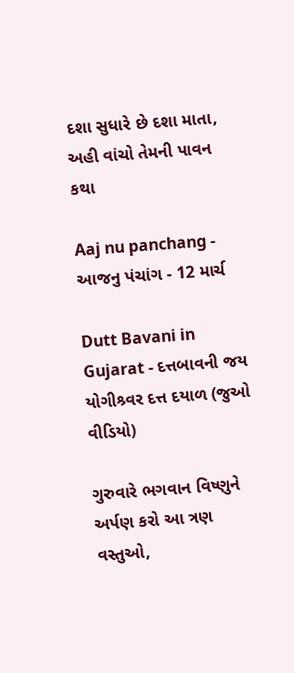દશા સુધારે છે દશા માતા, અહી વાંચો તેમની પાવન કથા

Aaj nu panchang - આજનુ પંચાંગ - 12 માર્ચ

Dutt Bavani in Gujarat - દત્તબાવની જય યોગીશ્ર્વર દત્ત દયાળ (જુઓ વીડિયો)

ગુરુવારે ભગવાન વિષ્ણુને અર્પણ કરો આ ત્રણ વસ્તુઓ,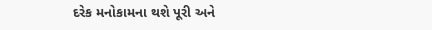દરેક મનોકામના થશે પૂરી અને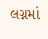લગ્નમાં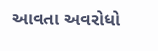આવતા અવરોધો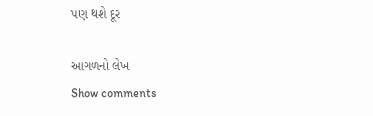પણ થશે દૂર

આગળનો લેખ
Show comments